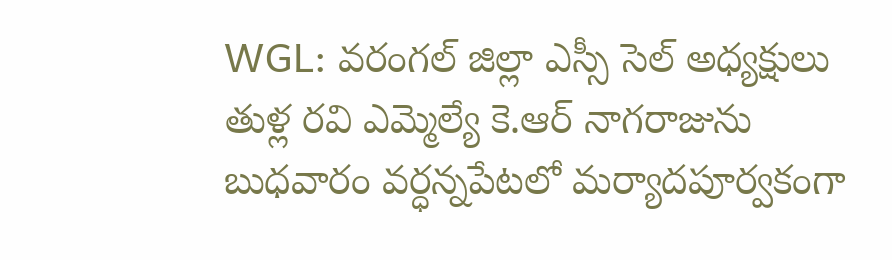WGL: వరంగల్ జిల్లా ఎస్సీ సెల్ అధ్యక్షులు తుళ్ల రవి ఎమ్మెల్యే కె.ఆర్ నాగరాజును బుధవారం వర్ధన్నపేటలో మర్యాదపూర్వకంగా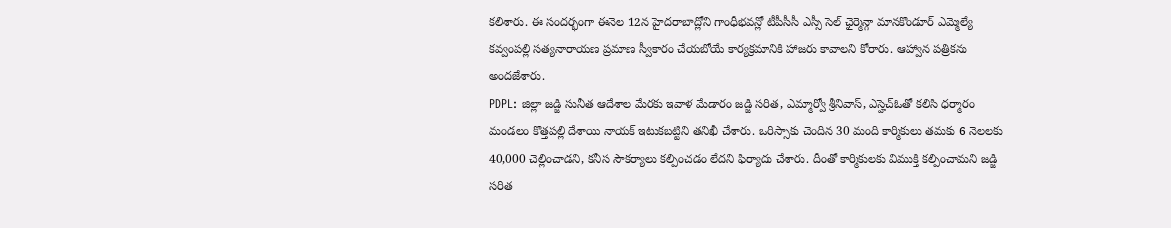కలిశారు. ఈ సందర్భంగా ఈనెల 12న హైదరాబాద్లోని గాంధీభవన్లో టీపీసీసీ ఎస్సీ సెల్ ఛైర్మెన్గా మానకొండూర్ ఎమ్మెల్యే కవ్వంపల్లి సత్యనారాయణ ప్రమాణ స్వీకారం చేయబోయే కార్యక్రమానికి హాజరు కావాలని కోరారు. ఆహ్వాన పత్రికను అందజేశారు.
PDPL: జిల్లా జడ్జి సునీత ఆదేశాల మేరకు ఇవాళ మేడారం జడ్జి సరిత, ఎమ్మార్వో శ్రీనివాస్, ఎస్హెచ్ఓతో కలిసి ధర్మారం మండలం కొత్తపల్లి దేశాయి నాయక్ ఇటుకబట్టిని తనిఖీ చేశారు. ఒరిస్సాకు చెందిన 30 మంది కార్మికులు తమకు 6 నెలలకు 40,000 చెల్లించాడని, కనీస సౌకర్యాలు కల్పించడం లేదని ఫిర్యాదు చేశారు. దీంతో కార్మికులకు విముక్తి కల్పించామని జడ్జి సరిత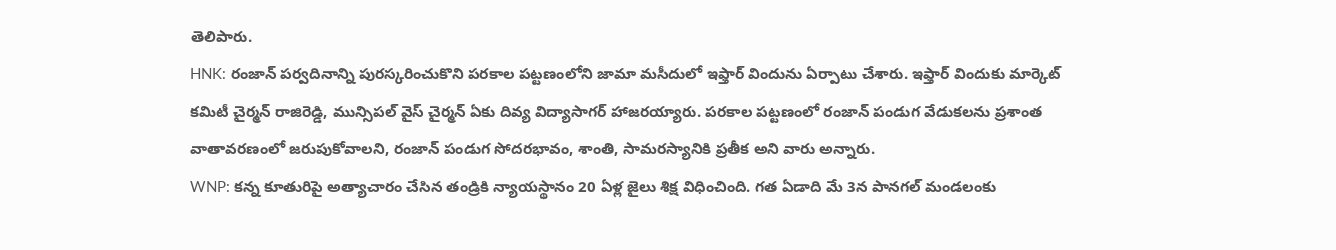తెలిపారు.
HNK: రంజాన్ పర్వదినాన్ని పురస్కరించుకొని పరకాల పట్టణంలోని జామా మసీదులో ఇఫ్తార్ విందును ఏర్పాటు చేశారు. ఇఫ్తార్ విందుకు మార్కెట్ కమిటీ చైర్మన్ రాజిరెడ్డి, మున్సిపల్ వైస్ చైర్మన్ ఏకు దివ్య విద్యాసాగర్ హాజరయ్యారు. పరకాల పట్టణంలో రంజాన్ పండుగ వేడుకలను ప్రశాంత వాతావరణంలో జరుపుకోవాలని, రంజాన్ పండుగ సోదరభావం, శాంతి, సామరస్యానికి ప్రతీక అని వారు అన్నారు.
WNP: కన్న కూతురిపై అత్యాచారం చేసిన తండ్రికి న్యాయస్థానం 20 ఏళ్ల జైలు శిక్ష విధించింది. గత ఏడాది మే 3న పానగల్ మండలంకు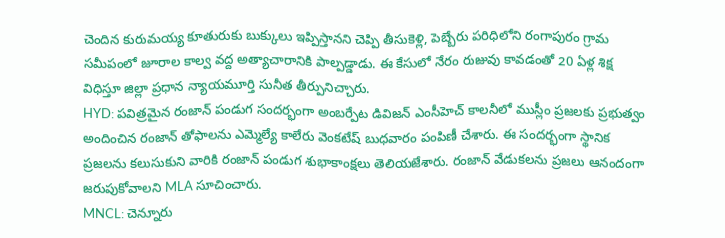చెందిన కురుమయ్య కూతురుకు బుక్కులు ఇప్పిస్తానని చెప్పి తీసుకెళ్లి, పెబ్బేరు పరిధిలోని రంగాపురం గ్రామ సమీపంలో జూరాల కాల్వ వద్ద అత్యాచారానికి పాల్పడ్డాడు. ఈ కేసులో నేరం రుజువు కావడంతో 20 ఏళ్ల శిక్ష విధిస్తూ జిల్లా ప్రధాన న్యాయమూర్తి సునీత తీర్పునిచ్చారు.
HYD: పవిత్రమైన రంజాన్ పండుగ సందర్భంగా అంబర్పేట డివిజన్ ఎంసీహెచ్ కాలనీలో ముస్లీం ప్రజలకు ప్రభుత్వం అందించిన రంజాన్ తోఫాలను ఎమ్మెల్యే కాలేరు వెంకటేష్ బుధవారం పంపిణీ చేశారు. ఈ సందర్భంగా స్థానిక ప్రజలను కలుసుకుని వారికి రంజాన్ పండుగ శుభాకాంక్షలు తెలియజేశారు. రంజాన్ వేడుకలను ప్రజలు ఆనందంగా జరుపుకోవాలని MLA సూచించారు.
MNCL: చెన్నూరు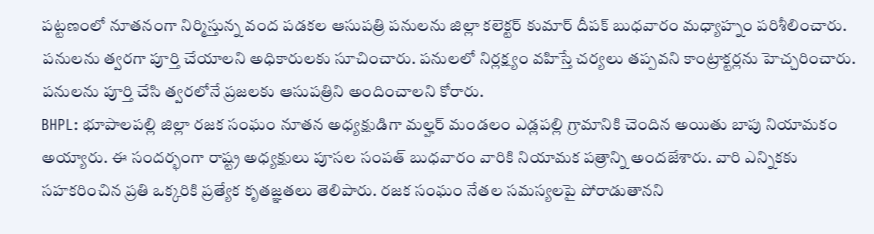పట్టణంలో నూతనంగా నిర్మిస్తున్న వంద పడకల ఆసుపత్రి పనులను జిల్లా కలెక్టర్ కుమార్ దీపక్ బుధవారం మధ్యాహ్నం పరిశీలించారు. పనులను త్వరగా పూర్తి చేయాలని అధికారులకు సూచించారు. పనులలో నిర్లక్ష్యం వహిస్తే చర్యలు తప్పవని కాంట్రాక్టర్లను హెచ్చరించారు. పనులను పూర్తి చేసి త్వరలోనే ప్రజలకు ఆసుపత్రిని అందించాలని కోరారు.
BHPL: భూపాలపల్లి జిల్లా రజక సంఘం నూతన అధ్యక్షుడిగా మల్హర్ మండలం ఎడ్లపల్లి గ్రామానికి చెందిన అయితు బాపు నియామకం అయ్యారు. ఈ సందర్భంగా రాష్ట్ర అధ్యక్షులు పూసల సంపత్ బుధవారం వారికి నియామక పత్రాన్ని అందజేశారు. వారి ఎన్నికకు సహకరించిన ప్రతి ఒక్కరికి ప్రత్యేక కృతజ్ఞతలు తెలిపారు. రజక సంఘం నేతల సమస్యలపై పోరాడుతానని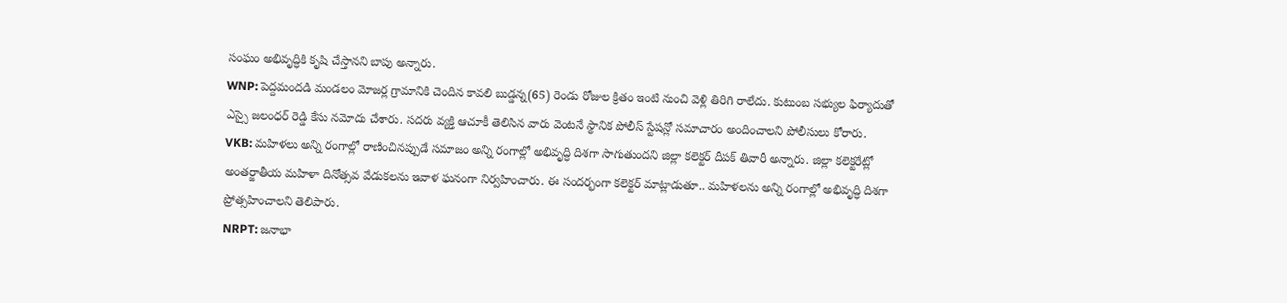సంఘం అభివృద్ధికి కృషి చేస్తానని బాపు అన్నారు.
WNP: పెద్దమందడి మండలం మోజర్ల గ్రామానికి చెందిన కావలి బుడ్డన్న(65) రెండు రోజుల క్రితం ఇంటి నుంచి వెళ్లి తిరిగి రాలేదు. కుటుంబ సభ్యుల ఫిర్యాదుతో ఎస్సై జలంధర్ రెడ్డి కేసు నమోదు చేశారు. సదరు వ్యక్తి ఆచూకీ తెలిసిన వారు వెంటనే స్థానిక పోలీస్ స్టేషన్లో సమాచారం అందించాలని పోలీసులు కోరారు.
VKB: మహిళలు అన్ని రంగాల్లో రాణించినప్పుడే సమాజం అన్ని రంగాల్లో అభివృద్ధి దిశగా సాగుతుందని జిల్లా కలెక్టర్ దీపక్ తివారీ అన్నారు. జిల్లా కలెక్టరేట్లో అంతర్జాతీయ మహిళా దినోత్సవ వేడుకలను ఇవాళ ఘనంగా నిర్వహించారు. ఈ సందర్భంగా కలెక్టర్ మాట్లాడుతూ.. మహిళలను అన్ని రంగాల్లో అభివృద్ధి దిశగా ప్రోత్సహించాలని తెలిపారు.
NRPT: జనాభా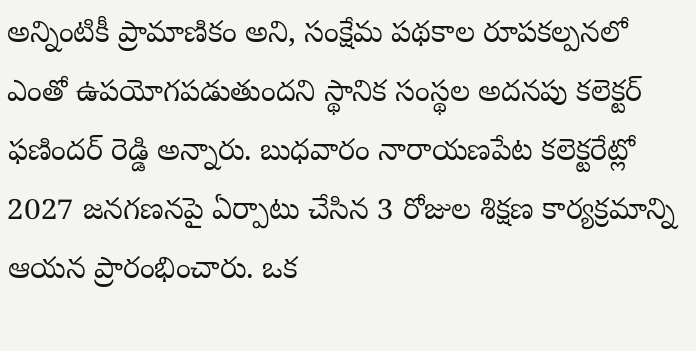అన్నింటికీ ప్రామాణికం అని, సంక్షేమ పథకాల రూపకల్పనలో ఎంతో ఉపయోగపడుతుందని స్థానిక సంస్థల అదనపు కలెక్టర్ ఫణిందర్ రెడ్డి అన్నారు. బుధవారం నారాయణపేట కలెక్టరేట్లో 2027 జనగణనపై ఏర్పాటు చేసిన 3 రోజుల శిక్షణ కార్యక్రమాన్ని ఆయన ప్రారంభించారు. ఒక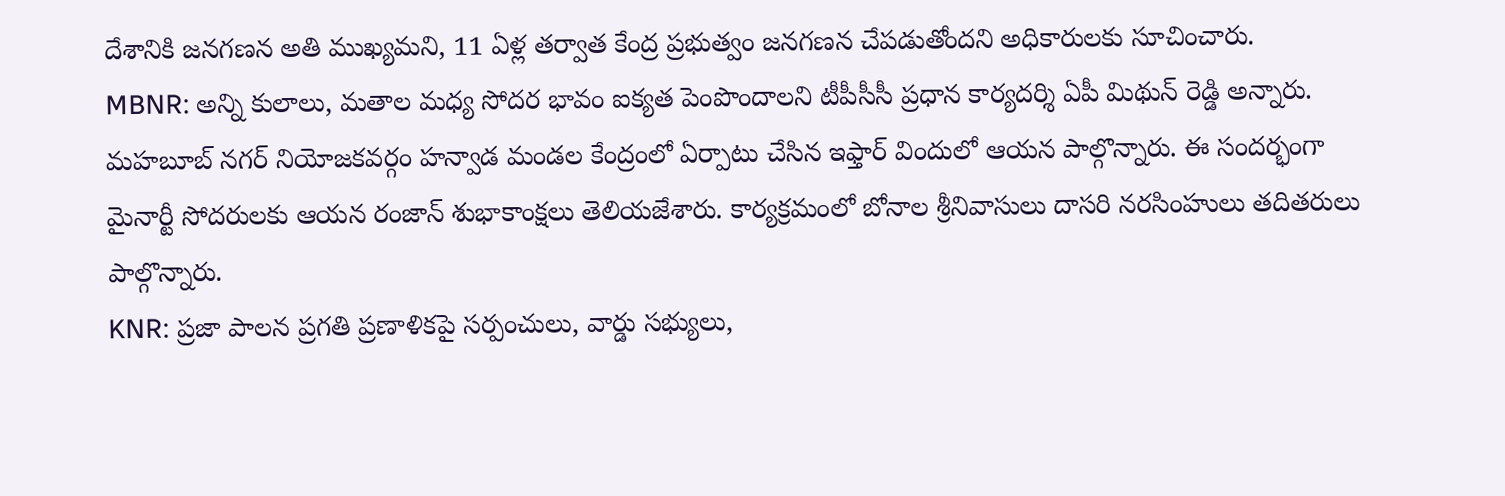దేశానికి జనగణన అతి ముఖ్యమని, 11 ఏళ్ల తర్వాత కేంద్ర ప్రభుత్వం జనగణన చేపడుతోందని అధికారులకు సూచించారు.
MBNR: అన్ని కులాలు, మతాల మధ్య సోదర భావం ఐక్యత పెంపొందాలని టీపీసీసీ ప్రధాన కార్యదర్శి ఏపీ మిథున్ రెడ్డి అన్నారు. మహబూబ్ నగర్ నియోజకవర్గం హన్వాడ మండల కేంద్రంలో ఏర్పాటు చేసిన ఇఫ్తార్ విందులో ఆయన పాల్గొన్నారు. ఈ సందర్భంగా మైనార్టీ సోదరులకు ఆయన రంజాన్ శుభాకాంక్షలు తెలియజేశారు. కార్యక్రమంలో బోనాల శ్రీనివాసులు దాసరి నరసింహులు తదితరులు పాల్గొన్నారు.
KNR: ప్రజా పాలన ప్రగతి ప్రణాళికపై సర్పంచులు, వార్డు సభ్యులు,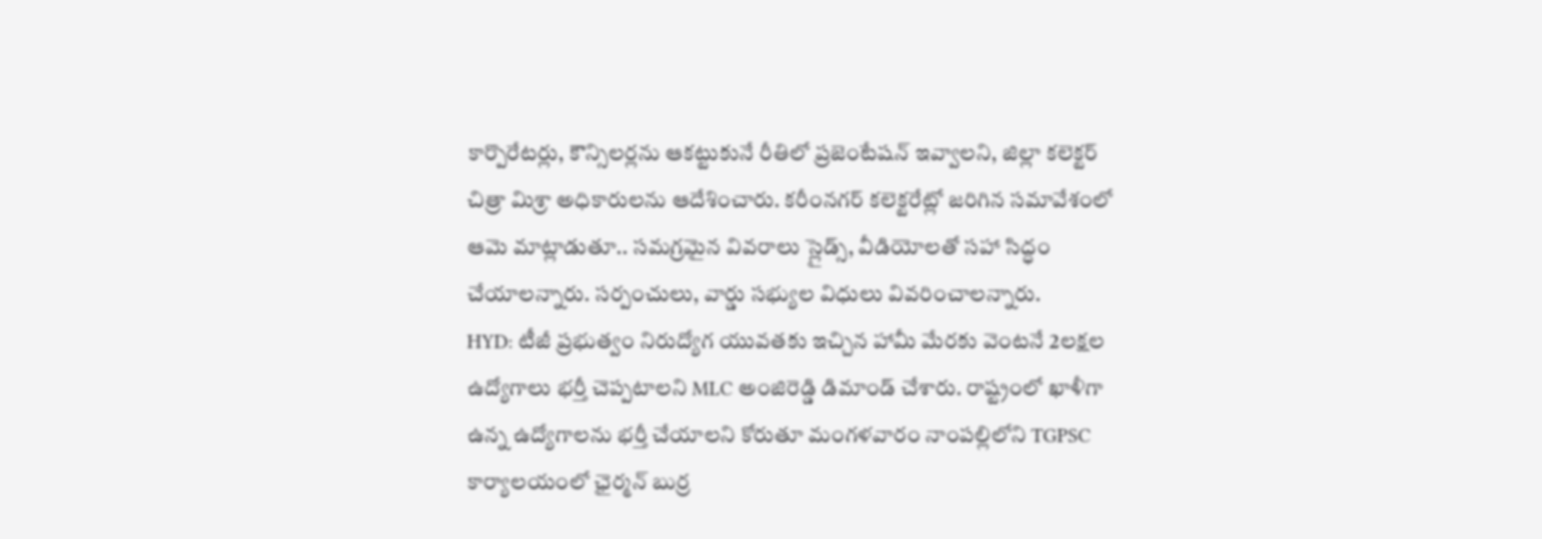కార్పొరేటర్లు, కౌన్సిలర్లను ఆకట్టుకునే రీతిలో ప్రజెంటేషన్ ఇవ్వాలని, జిల్లా కలెక్టర్ చిత్రా మిశ్రా అధికారులను ఆదేశించారు. కరీంనగర్ కలెక్టరేట్లో జరిగిన సమావేశంలో ఆమె మాట్లాడుతూ.. సమగ్రమైన వివరాలు స్లైడ్స్, వీడియోలతో సహా సిద్ధం చేయాలన్నారు. సర్పంచులు, వార్డు సభ్యుల విధులు వివరించాలన్నారు.
HYD: టీజీ ప్రభుత్వం నిరుద్యోగ యువతకు ఇచ్చిన హామీ మేరకు వెంటనే 2లక్షల ఉద్యోగాలు భర్తీ చెప్పటాలని MLC అంజిరెడ్డి డిమాండ్ చేశారు. రాష్ట్రంలో ఖాళీగా ఉన్న ఉద్యోగాలను భర్తీ చేయాలని కోరుతూ మంగళవారం నాంపల్లిలోని TGPSC కార్యాలయంలో ఛైర్మన్ బుర్ర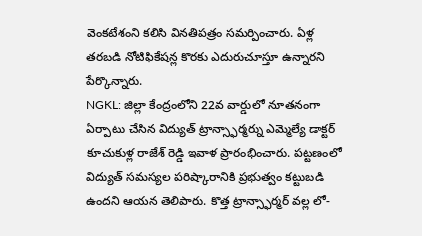వెంకటేశంని కలిసి వినతిపత్రం సమర్పించారు. ఏళ్ల తరబడి నోటిఫికేషన్ల కొరకు ఎదురుచూస్తూ ఉన్నారని పేర్కొన్నారు.
NGKL: జిల్లా కేంద్రంలోని 22వ వార్డులో నూతనంగా ఏర్పాటు చేసిన విద్యుత్ ట్రాన్స్ఫార్మర్ను ఎమ్మెల్యే డాక్టర్ కూచుకుళ్ల రాజేశ్ రెడ్డి ఇవాళ ప్రారంభించారు. పట్టణంలో విద్యుత్ సమస్యల పరిష్కారానికి ప్రభుత్వం కట్టుబడి ఉందని ఆయన తెలిపారు. కొత్త ట్రాన్స్ఫార్మర్ వల్ల లో-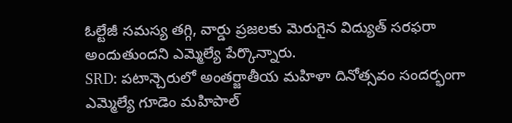ఓల్టేజీ సమస్య తగ్గి, వార్డు ప్రజలకు మెరుగైన విద్యుత్ సరఫరా అందుతుందని ఎమ్మెల్యే పేర్కొన్నారు.
SRD: పటాన్చెరులో అంతర్జాతీయ మహిళా దినోత్సవం సందర్భంగా ఎమ్మెల్యే గూడెం మహిపాల్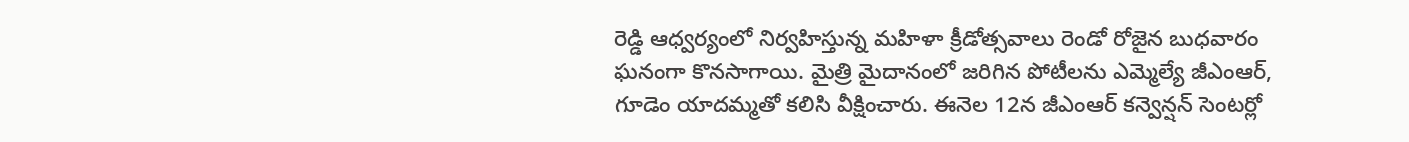రెడ్డి ఆధ్వర్యంలో నిర్వహిస్తున్న మహిళా క్రీడోత్సవాలు రెండో రోజైన బుధవారం ఘనంగా కొనసాగాయి. మైత్రి మైదానంలో జరిగిన పోటీలను ఎమ్మెల్యే జీఎంఆర్, గూడెం యాదమ్మతో కలిసి వీక్షించారు. ఈనెల 12న జీఎంఆర్ కన్వెన్షన్ సెంటర్లో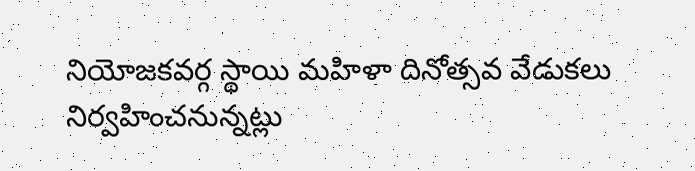నియోజకవర్గ స్థాయి మహిళా దినోత్సవ వేడుకలు నిర్వహించనున్నట్లు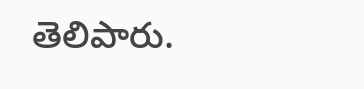తెలిపారు.